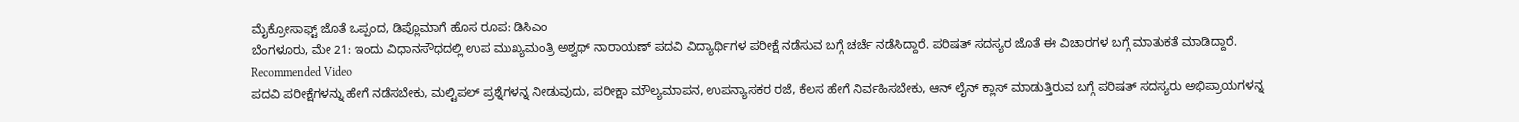ಮೈಕ್ರೋಸಾಫ್ಟ್ ಜೊತೆ ಒಪ್ಪಂದ, ಡಿಪ್ಲೊಮಾಗೆ ಹೊಸ ರೂಪ: ಡಿಸಿಎಂ
ಬೆಂಗಳೂರು, ಮೇ 21: ಇಂದು ವಿಧಾನಸೌಧದಲ್ಲಿ ಉಪ ಮುಖ್ಯಮಂತ್ರಿ ಅಶ್ವಥ್ ನಾರಾಯಣ್ ಪದವಿ ವಿದ್ಯಾರ್ಥಿಗಳ ಪರೀಕ್ಷೆ ನಡೆಸುವ ಬಗ್ಗೆ ಚರ್ಚೆ ನಡೆಸಿದ್ದಾರೆ. ಪರಿಷತ್ ಸದಸ್ಯರ ಜೊತೆ ಈ ವಿಚಾರಗಳ ಬಗ್ಗೆ ಮಾತುಕತೆ ಮಾಡಿದ್ದಾರೆ.
Recommended Video
ಪದವಿ ಪರೀಕ್ಷೆಗಳನ್ನು ಹೇಗೆ ನಡೆಸಬೇಕು, ಮಲ್ಟಿಪಲ್ ಪ್ರಶ್ನೆಗಳನ್ನ ನೀಡುವುದು, ಪರೀಕ್ಷಾ ಮೌಲ್ಯಮಾಪನ, ಉಪನ್ಯಾಸಕರ ರಜೆ, ಕೆಲಸ ಹೇಗೆ ನಿರ್ವಹಿಸಬೇಕು, ಆನ್ ಲೈನ್ ಕ್ಲಾಸ್ ಮಾಡುತ್ತಿರುವ ಬಗ್ಗೆ ಪರಿಷತ್ ಸದಸ್ಯರು ಅಭಿಪ್ರಾಯಗಳನ್ನ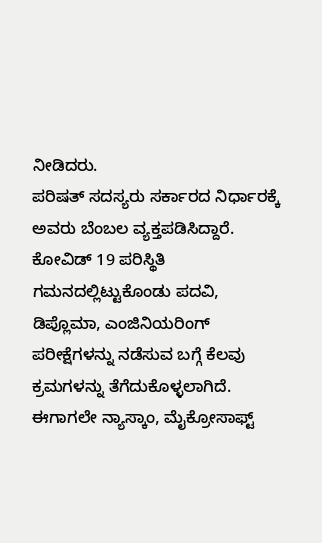ನೀಡಿದರು.
ಪರಿಷತ್ ಸದಸ್ಯರು ಸರ್ಕಾರದ ನಿರ್ಧಾರಕ್ಕೆ ಅವರು ಬೆಂಬಲ ವ್ಯಕ್ತಪಡಿಸಿದ್ದಾರೆ.
ಕೋವಿಡ್ 19 ಪರಿಸ್ಥಿತಿ ಗಮನದಲ್ಲಿಟ್ಟುಕೊಂಡು ಪದವಿ, ಡಿಪ್ಲೊಮಾ, ಎಂಜಿನಿಯರಿಂಗ್ ಪರೀಕ್ಷೆಗಳನ್ನು ನಡೆಸುವ ಬಗ್ಗೆ ಕೆಲವು ಕ್ರಮಗಳನ್ನು ತೆಗೆದುಕೊಳ್ಳಲಾಗಿದೆ. ಈಗಾಗಲೇ ನ್ಯಾಸ್ಕಾಂ, ಮೈಕ್ರೋಸಾಫ್ಟ್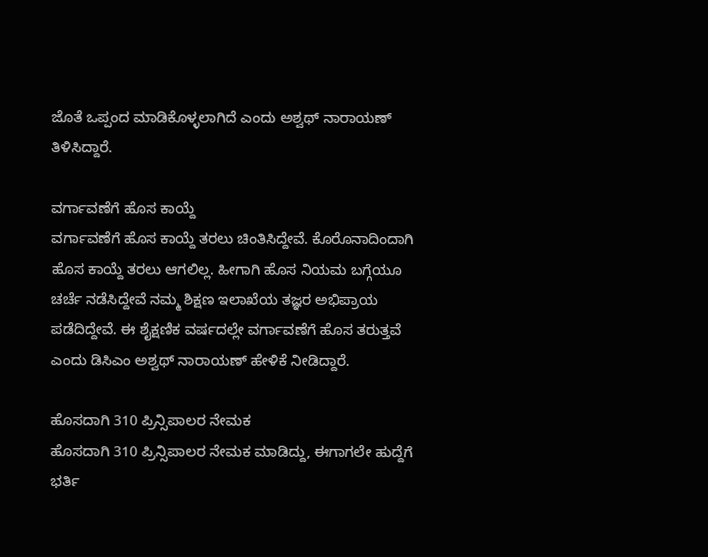ಜೊತೆ ಒಪ್ಪಂದ ಮಾಡಿಕೊಳ್ಳಲಾಗಿದೆ ಎಂದು ಅಶ್ವಥ್ ನಾರಾಯಣ್ ತಿಳಿಸಿದ್ದಾರೆ.

ವರ್ಗಾವಣೆಗೆ ಹೊಸ ಕಾಯ್ದೆ
ವರ್ಗಾವಣೆಗೆ ಹೊಸ ಕಾಯ್ದೆ ತರಲು ಚಿಂತಿಸಿದ್ದೇವೆ. ಕೊರೊನಾದಿಂದಾಗಿ ಹೊಸ ಕಾಯ್ದೆ ತರಲು ಆಗಲಿಲ್ಲ. ಹೀಗಾಗಿ ಹೊಸ ನಿಯಮ ಬಗ್ಗೆಯೂ ಚರ್ಚೆ ನಡೆಸಿದ್ದೇವೆ ನಮ್ಮ ಶಿಕ್ಷಣ ಇಲಾಖೆಯ ತಜ್ಞರ ಅಭಿಪ್ರಾಯ ಪಡೆದಿದ್ದೇವೆ. ಈ ಶೈಕ್ಷಣಿಕ ವರ್ಷದಲ್ಲೇ ವರ್ಗಾವಣೆಗೆ ಹೊಸ ತರುತ್ತವೆ ಎಂದು ಡಿಸಿಎಂ ಅಶ್ವಥ್ ನಾರಾಯಣ್ ಹೇಳಿಕೆ ನೀಡಿದ್ದಾರೆ.

ಹೊಸದಾಗಿ 310 ಪ್ರಿನ್ಸಿಪಾಲರ ನೇಮಕ
ಹೊಸದಾಗಿ 310 ಪ್ರಿನ್ಸಿಪಾಲರ ನೇಮಕ ಮಾಡಿದ್ದು, ಈಗಾಗಲೇ ಹುದ್ದೆಗೆ ಭರ್ತಿ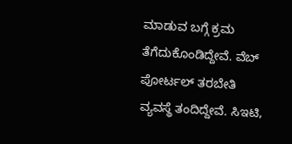ಮಾಡುವ ಬಗ್ಗೆ ಕ್ರಮ ತೆಗೆದುಕೊಂಡಿದ್ದೇವೆ. ವೆಬ್ ಪೋರ್ಟಲ್ ತರಬೇತಿ ವ್ಯವಸ್ಥೆ ತಂದಿದ್ದೇವೆ. ಸಿಇಟಿ,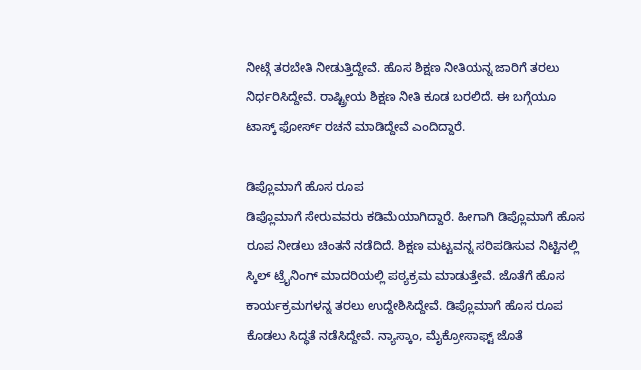ನೀಟ್ಗೆ ತರಬೇತಿ ನೀಡುತ್ತಿದ್ದೇವೆ. ಹೊಸ ಶಿಕ್ಷಣ ನೀತಿಯನ್ನ ಜಾರಿಗೆ ತರಲು ನಿರ್ಧರಿಸಿದ್ದೇವೆ. ರಾಷ್ಟ್ರೀಯ ಶಿಕ್ಷಣ ನೀತಿ ಕೂಡ ಬರಲಿದೆ. ಈ ಬಗ್ಗೆಯೂ ಟಾಸ್ಕ್ ಫೋರ್ಸ್ ರಚನೆ ಮಾಡಿದ್ದೇವೆ ಎಂದಿದ್ದಾರೆ.

ಡಿಪ್ಲೊಮಾಗೆ ಹೊಸ ರೂಪ
ಡಿಪ್ಲೊಮಾಗೆ ಸೇರುವವರು ಕಡಿಮೆಯಾಗಿದ್ದಾರೆ. ಹೀಗಾಗಿ ಡಿಪ್ಲೊಮಾಗೆ ಹೊಸ ರೂಪ ನೀಡಲು ಚಿಂತನೆ ನಡೆದಿದೆ. ಶಿಕ್ಷಣ ಮಟ್ಟವನ್ನ ಸರಿಪಡಿಸುವ ನಿಟ್ಟಿನಲ್ಲಿ ಸ್ಕಿಲ್ ಟ್ರೈನಿಂಗ್ ಮಾದರಿಯಲ್ಲಿ ಪಠ್ಯಕ್ರಮ ಮಾಡುತ್ತೇವೆ. ಜೊತೆಗೆ ಹೊಸ ಕಾರ್ಯಕ್ರಮಗಳನ್ನ ತರಲು ಉದ್ದೇಶಿಸಿದ್ದೇವೆ. ಡಿಪ್ಲೊಮಾಗೆ ಹೊಸ ರೂಪ ಕೊಡಲು ಸಿದ್ಧತೆ ನಡೆಸಿದ್ದೇವೆ. ನ್ಯಾಸ್ಕಾಂ, ಮೈಕ್ರೋಸಾಫ್ಟ್ ಜೊತೆ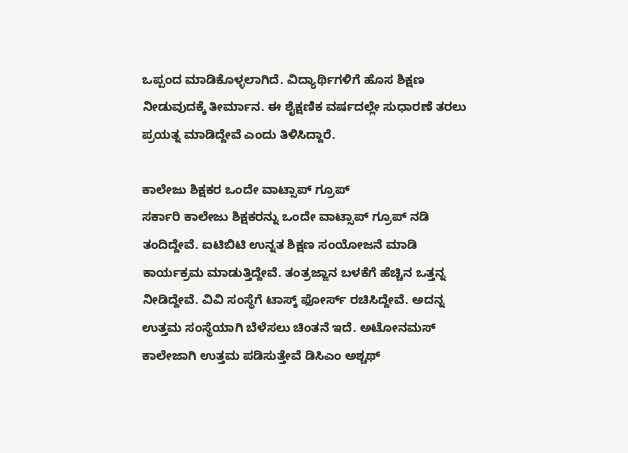ಒಪ್ಪಂದ ಮಾಡಿಕೊಳ್ಳಲಾಗಿದೆ. ವಿದ್ಯಾರ್ಥಿಗಳಿಗೆ ಹೊಸ ಶಿಕ್ಷಣ ನೀಡುವುದಕ್ಕೆ ತೀರ್ಮಾನ. ಈ ಶೈಕ್ಷಣಿಕ ವರ್ಷದಲ್ಲೇ ಸುಧಾರಣೆ ತರಲು ಪ್ರಯತ್ನ ಮಾಡಿದ್ದೇವೆ ಎಂದು ತಿಳಿಸಿದ್ದಾರೆ.

ಕಾಲೇಜು ಶಿಕ್ಷಕರ ಒಂದೇ ವಾಟ್ಸಾಪ್ ಗ್ರೂಪ್
ಸರ್ಕಾರಿ ಕಾಲೇಜು ಶಿಕ್ಷಕರನ್ನು ಒಂದೇ ವಾಟ್ಸಾಪ್ ಗ್ರೂಪ್ ನಡಿ ತಂದಿದ್ದೇವೆ. ಐಟಿಬಿಟಿ ಉನ್ನತ ಶಿಕ್ಷಣ ಸಂಯೋಜನೆ ಮಾಡಿ ಕಾರ್ಯಕ್ರಮ ಮಾಡುತ್ತಿದ್ದೇವೆ. ತಂತ್ರಜ್ಙಾನ ಬಳಕೆಗೆ ಹೆಚ್ಚಿನ ಒತ್ತನ್ನ ನೀಡಿದ್ದೇವೆ. ವಿವಿ ಸಂಸ್ಥೆಗೆ ಟಾಸ್ಕ್ ಫೋರ್ಸ್ ರಚಿಸಿದ್ದೇವೆ. ಅದನ್ನ ಉತ್ತಮ ಸಂಸ್ಥೆಯಾಗಿ ಬೆಳೆಸಲು ಚಿಂತನೆ ಇದೆ. ಅಟೋನಮಸ್ ಕಾಲೇಜಾಗಿ ಉತ್ತಮ ಪಡಿಸುತ್ತೇವೆ ಡಿಸಿಎಂ ಅಶ್ಚಥ್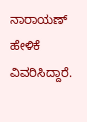ನಾರಾಯಣ್ ಹೇಳಿಕೆ ವಿವರಿಸಿದ್ದಾರೆ.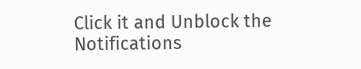Click it and Unblock the Notifications